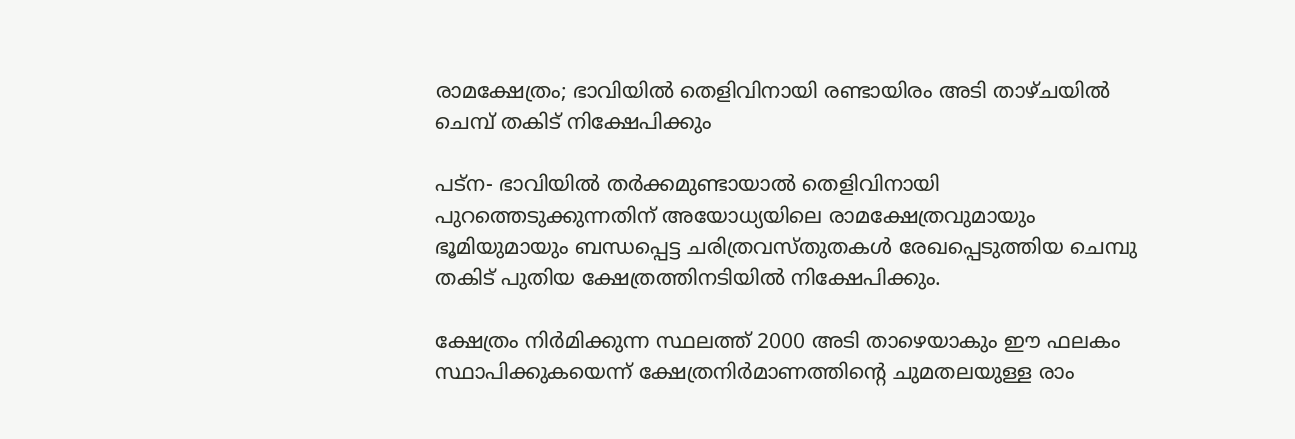രാമക്ഷേത്രം; ഭാവിയില്‍ തെളിവിനായി രണ്ടായിരം അടി താഴ്ചയില്‍ ചെമ്പ് തകിട് നിക്ഷേപിക്കും

പട്‌ന- ഭാവിയില്‍ തര്‍ക്കമുണ്ടായാല്‍ തെളിവിനായി പുറത്തെടുക്കുന്നതിന് അയോധ്യയിലെ രാമക്ഷേത്രവുമായും ഭൂമിയുമായും ബന്ധപ്പെട്ട ചരിത്രവസ്തുതകള്‍ രേഖപ്പെടുത്തിയ ചെമ്പു തകിട് പുതിയ ക്ഷേത്രത്തിനടിയില്‍ നിക്ഷേപിക്കും.

ക്ഷേത്രം നിര്‍മിക്കുന്ന സ്ഥലത്ത് 2000 അടി താഴെയാകും ഈ ഫലകം സ്ഥാപിക്കുകയെന്ന് ക്ഷേത്രനിര്‍മാണത്തിന്റെ ചുമതലയുള്ള രാം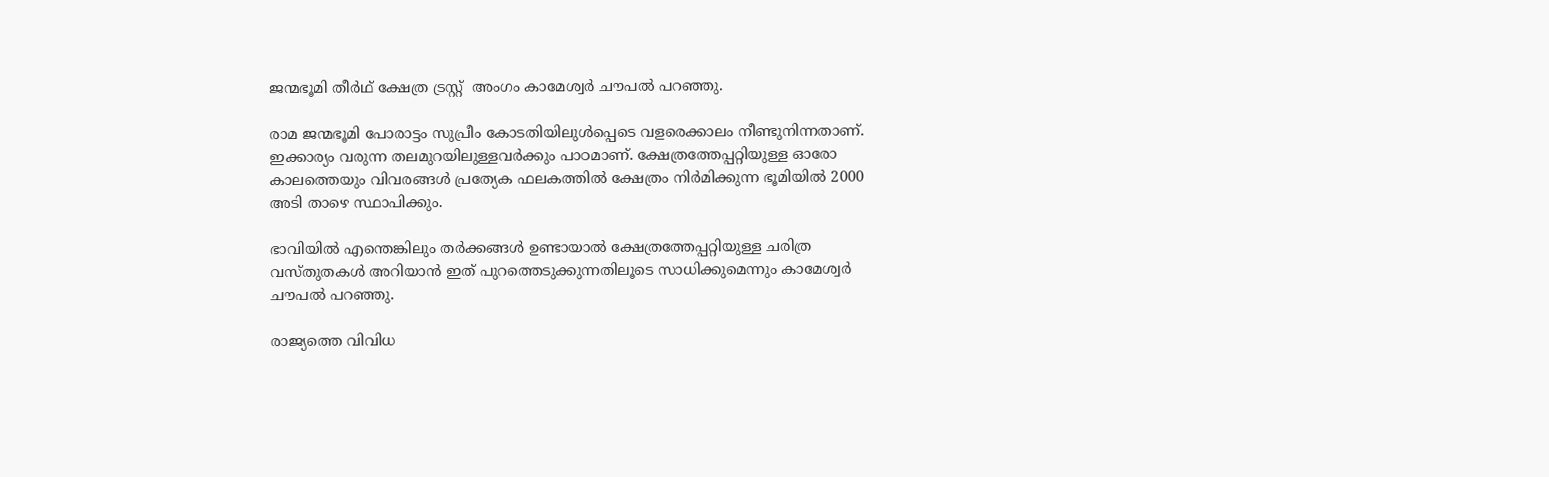ജന്മഭൂമി തീര്‍ഥ് ക്ഷേത്ര ട്രസ്റ്റ്  അംഗം കാമേശ്വര്‍ ചൗപല്‍ പറഞ്ഞു.

രാമ ജന്മഭൂമി പോരാട്ടം സുപ്രീം കോടതിയിലുള്‍പ്പെടെ വളരെക്കാലം നീണ്ടുനിന്നതാണ്. ഇക്കാര്യം വരുന്ന തലമുറയിലുള്ളവര്‍ക്കും പാഠമാണ്. ക്ഷേത്രത്തേപ്പറ്റിയുള്ള ഓരോ കാലത്തെയും വിവരങ്ങള്‍ പ്രത്യേക ഫലകത്തില്‍ ക്ഷേത്രം നിര്‍മിക്കുന്ന ഭൂമിയില്‍ 2000 അടി താഴെ സ്ഥാപിക്കും.

ഭാവിയില്‍ എന്തെങ്കിലും തര്‍ക്കങ്ങള്‍ ഉണ്ടായാല്‍ ക്ഷേത്രത്തേപ്പറ്റിയുള്ള ചരിത്ര വസ്തുതകള്‍ അറിയാന്‍ ഇത് പുറത്തെടുക്കുന്നതിലൂടെ സാധിക്കുമെന്നും കാമേശ്വര്‍ ചൗപല്‍ പറഞ്ഞു.

രാജ്യത്തെ വിവിധ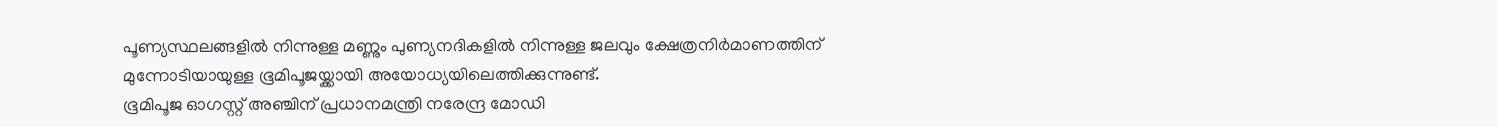പൂണ്യസ്ഥലങ്ങളില്‍ നിന്നുള്ള മണ്ണും പുണ്യനദികളില്‍ നിന്നുള്ള ജലവും ക്ഷേത്രനിര്‍മാണത്തിന് മുന്നോടിയായുള്ള ഭൂമിപൂജയ്ക്കായി അയോധ്യയിലെത്തിക്കുന്നുണ്ട്.
ഭൂമിപൂജ ഓഗസ്റ്റ് അഞ്ചിന് പ്രധാനമന്ത്രി നരേന്ദ്ര മോഡി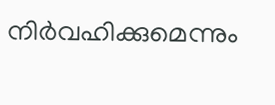നിര്‍വഹിക്കുമെന്നും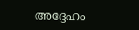അദ്ദേഹം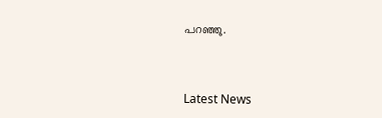പറഞ്ഞു.



Latest News